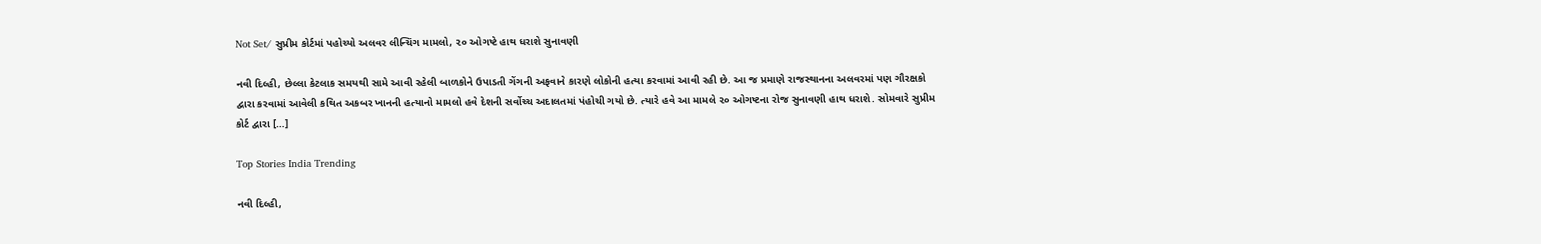Not Set/ સુપ્રીમ કોર્ટમાં પહોચ્યો અલવર લીન્ચિંગ મામલો, ૨૦ ઓગષ્ટે હાથ ધરાશે સુનાવણી

નવી દિલ્હી, છેલ્લા કેટલાક સમયથી સામે આવી રહેલી બાળકોને ઉપાડતી ગેંગની અફવાને કારણે લોકોની હત્યા કરવામાં આવી રહી છે. આ જ પ્રમાણે રાજસ્થાનના અલવરમાં પણ ગૌરક્ષકો દ્વારા કરવામાં આવેલી કથિત અકબર ખાનની હત્યાનો મામલો હવે દેશની સર્વોચ્ચ અદાલતમાં પંહોચી ગયો છે. ત્યારે હવે આ મામલે ૨૦ ઓગષ્ટના રોજ સુનાવણી હાથ ધરાશે. સોમવારે સુપ્રીમ કોર્ટ દ્વારા […]

Top Stories India Trending

નવી દિલ્હી,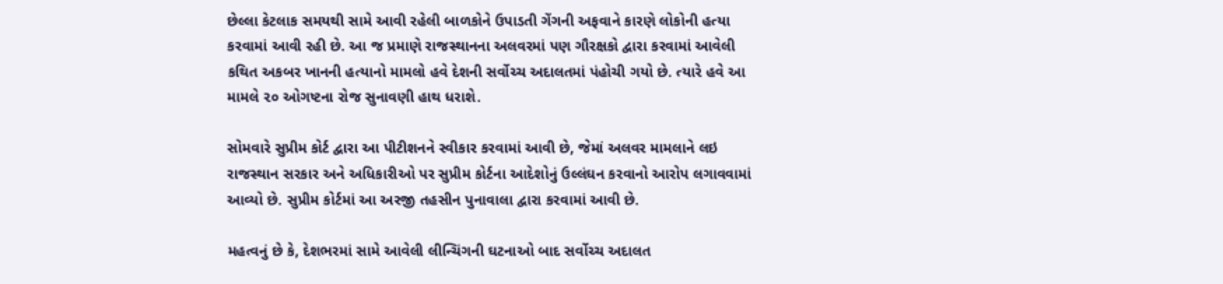છેલ્લા કેટલાક સમયથી સામે આવી રહેલી બાળકોને ઉપાડતી ગેંગની અફવાને કારણે લોકોની હત્યા કરવામાં આવી રહી છે. આ જ પ્રમાણે રાજસ્થાનના અલવરમાં પણ ગૌરક્ષકો દ્વારા કરવામાં આવેલી કથિત અકબર ખાનની હત્યાનો મામલો હવે દેશની સર્વોચ્ચ અદાલતમાં પંહોચી ગયો છે. ત્યારે હવે આ મામલે ૨૦ ઓગષ્ટના રોજ સુનાવણી હાથ ધરાશે.

સોમવારે સુપ્રીમ કોર્ટ દ્વારા આ પીટીશનને સ્વીકાર કરવામાં આવી છે, જેમાં અલવર મામલાને લઇ રાજસ્થાન સરકાર અને અધિકારીઓ પર સુપ્રીમ કોર્ટના આદેશોનું ઉલ્લંઘન કરવાનો આરોપ લગાવવામાં આવ્યો છે. સુપ્રીમ કોર્ટમાં આ અરજી તહસીન પુનાવાલા દ્વારા કરવામાં આવી છે.

મહત્વનું છે કે, દેશભરમાં સામે આવેલી લીન્ચિંગની ઘટનાઓ બાદ સર્વોચ્ચ અદાલત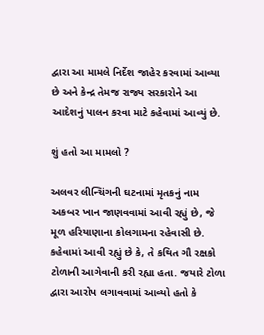દ્વારા આ મામલે નિર્દેશ જાહેર કરવામાં આવ્યા છે અને કેન્દ્ર તેમજ રાજ્ય સરકારોને આ આદેશનું પાલન કરવા માટે કહેવામાં આવ્યું છે.

શું હતો આ મામલો ?

અલવર લીન્ચિંગની ઘટનામાં મૃતકનું નામ અકબર ખાન જાણવવામાં આવી રહ્યું છે, જે મૂળ હરિયાણાના કોલગામના રહેવાસી છે. કહેવામાં આવી રહ્યું છે કે, તે કથિત ગૌ રક્ષકો ટોળાની આગેવાની કરી રહ્યા હતા. જયારે ટોળા દ્વારા આરોપ લગાવવામાં આવ્યો હતો કે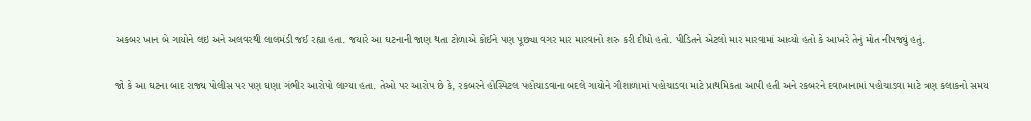અકબર ખાન બે ગાયોને લઇ અને અલવરથી લાલમંડી જઈ રહ્યા હતા. જયારે આ ઘટનાની જાણ થતા ટોળાએ કોઈને પણ પૂછ્યા વગર માર મારવાનો શરુ કરી દીધો હતો. પીડિતને એટલો માર મારવામાં આવ્યો હતો કે આખરે તેનું મોત નીપજ્યું હતું.

જો કે આ ઘટના બાદ રાજ્ય પોલીસ પર પણ ઘણા ગંભીર આરોપો લાગ્યા હતા. તેઓ પર આરોપ છે કે, રકબરને હોસ્પિટલ પહોચાડવાના બદલે ગાયોને ગૌશાળામાં પહોચાડવા માટે પ્રાથમિકતા આપી હતી અને રકબરને દવાખાનામાં પહોચાડવા માટે ત્રણ કલાકનો સમય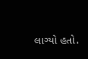લાગ્યો હતો.